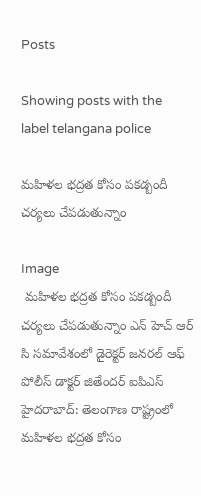Posts

Showing posts with the label telangana police

మహిళల భద్రత కోసం పకడ్బందీ చర్యలు చేపడుతున్నాం

Image
 మహిళల భద్రత కోసం పకడ్బందీ చర్యలు చేపడుతున్నాం ఎన్ హెచ్ ఆర్ సి సమావేశంలో డైరెక్టర్ జనరల్ ఆఫ్ పోలీస్ డాక్టర్ జితేందర్ ఐపిఎస్ హైదరాబాద్: తెలంగాణ రాష్ట్రంలో మహిళల భద్రత కోసం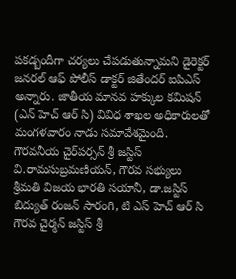పకడ్బందీగా చర్యలు చేపడుతున్నామని డైరెక్టర్ జనరల్ ఆఫ్ పోలీస్ డాక్టర్ జితేందర్ ఐపిఎస్ అన్నారు. జాతీయ మానవ హక్కుల కమిషన్ (ఎన్ హెచ్ ఆర్ సి) వివిధ శాఖల అధికారులతో మంగళవారం నాడు సమావేశమైంది.  గౌరవనీయ చైర్‌పర్సన్ శ్రీ జస్టిస్ వి.రామసుబ్రమణియన్, గౌరవ సభ్యులు శ్రీమతి విజయ భారతి సయానీ, డా.జస్టిస్ బిద్యుత్ రంజన్ సారంగి, టి ఎస్ హెచ్ ఆర్ సి  గౌరవ చైర్మన్ జస్టిస్ శ్రీ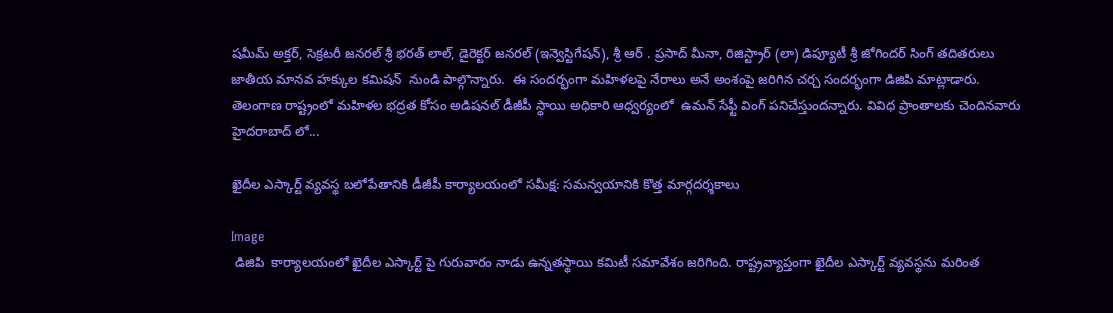షమీమ్ అక్తర్, సెక్రటరీ జనరల్ శ్రీ భరత్ లాల్, డైరెక్టర్ జనరల్ (ఇన్వెస్టిగేషన్), శ్రీ ఆర్ . ప్రసాద్ మీనా, రిజిస్ట్రార్ (లా) డిప్యూటీ శ్రీ జోగిందర్ సింగ్ తదితరులు జాతీయ మానవ హక్కుల కమిషన్  నుండి పాల్గొన్నారు.  ఈ సందర్భంగా మహిళలపై నేరాలు అనే అంశంపై జరిగిన చర్చ సందర్భంగా డిజిపి మాట్లాడారు. తెలంగాణ రాష్ట్రంలో మహిళల భద్రత కోసం అడిషనల్ డీజీపీ స్థాయి అధికారి ఆధ్వర్యంలో  ఉమన్ సేఫ్టీ వింగ్ పనిచేస్తుందన్నారు. వివిధ ప్రాంతాలకు చెందినవారు హైదరాబాద్ లో...

ఖైదీల ఎస్కార్ట్ వ్యవస్థ బలోపేతానికి డీజీపీ కార్యాలయంలో సమీక్ష: సమన్వయానికి కొత్త మార్గదర్శకాలు

Image
 డిజిపి  కార్యాలయంలో ఖైదీల ఎస్కార్ట్ పై గురువారం నాడు ఉన్నతస్థాయి కమిటీ సమావేశం జరిగింది. రాష్ట్రవ్యాప్తంగా ఖైదీల ఎస్కార్ట్ వ్యవస్థను మరింత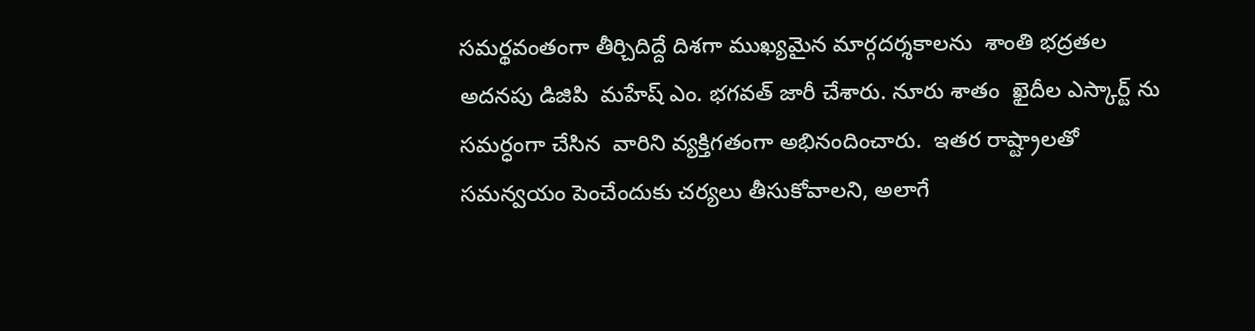సమర్థవంతంగా తీర్చిదిద్దే దిశగా ముఖ్యమైన మార్గదర్శకాలను  శాంతి భద్రతల అదనపు డిజిపి  మహేష్ ఎం. భగవత్ జారీ చేశారు. నూరు శాతం  ఖైదీల ఎస్కార్ట్ ను సమర్ధంగా చేసిన  వారిని వ్యక్తిగతంగా అభినందించారు.  ఇతర రాష్ట్రాలతో సమన్వయం పెంచేందుకు చర్యలు తీసుకోవాలని, అలాగే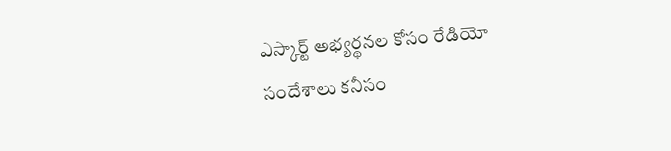ఎస్కార్ట్ అభ్యర్థనల కోసం రేడియో సందేశాలు కనీసం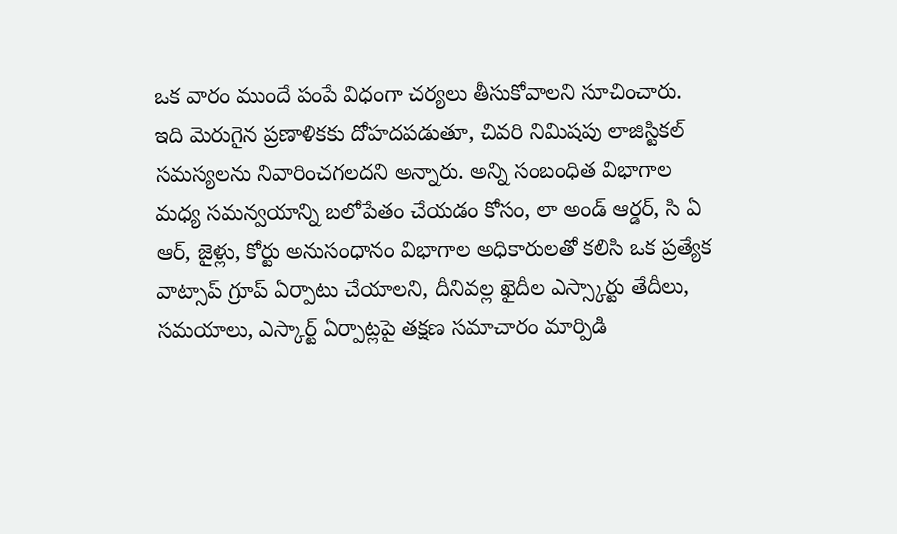ఒక వారం ముందే పంపే విధంగా చర్యలు తీసుకోవాలని సూచించారు. ఇది మెరుగైన ప్రణాళికకు దోహదపడుతూ, చివరి నిమిషపు లాజిస్టికల్ సమస్యలను నివారించగలదని అన్నారు. అన్ని సంబంధిత విభాగాల మధ్య సమన్వయాన్ని బలోపేతం చేయడం కోసం, లా అండ్ ఆర్డర్, సి ఏ ఆర్, జైళ్లు, కోర్టు అనుసంధానం విభాగాల అధికారులతో కలిసి ఒక ప్రత్యేక వాట్సాప్ గ్రూప్ ఏర్పాటు చేయాలని, దీనివల్ల ఖైదీల ఎస్స్కార్టు తేదీలు, సమయాలు, ఎస్కార్ట్ ఏర్పాట్లపై తక్షణ సమాచారం మార్పిడి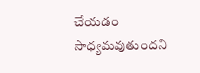చేయడం సాధ్యమవుతుందని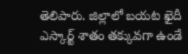తెలిపారు. జిల్లాలో బయట ఖైదీ ఎస్కార్ట్ శాతం తక్కువగా ఉండే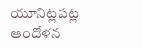యూనిట్లపట్ల ఆందోళన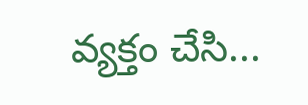వ్యక్తం చేసి...